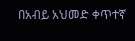በአብይ አህመድ ቀጥተኛ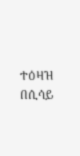ተዕዛዝ በሲሳይ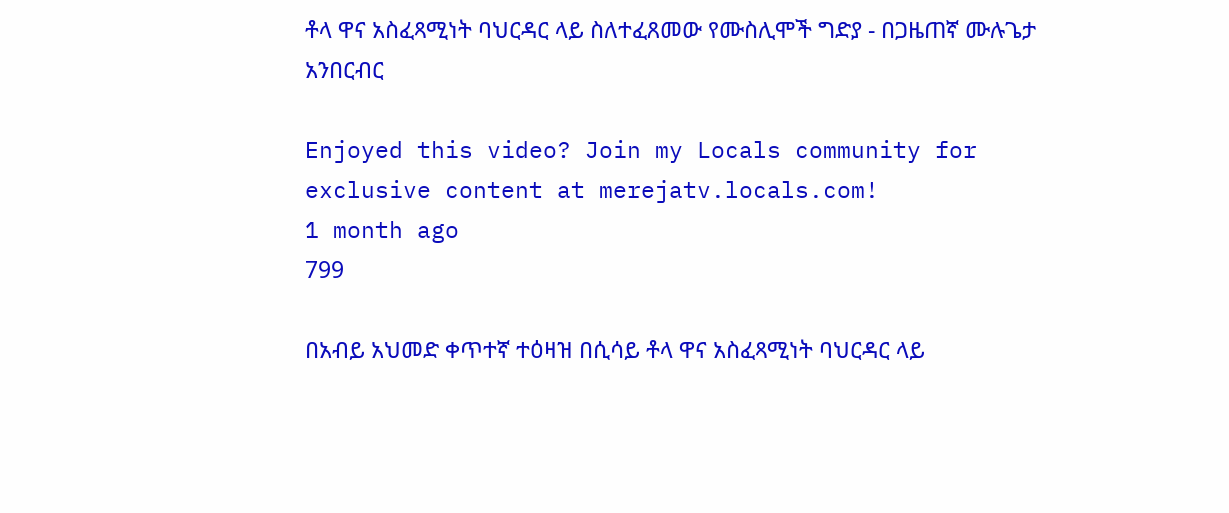ቶላ ዋና አስፈጻሚነት ባህርዳር ላይ ስለተፈጸመው የሙስሊሞች ግድያ - በጋዜጠኛ ሙሉጌታ አንበርብር

Enjoyed this video? Join my Locals community for exclusive content at merejatv.locals.com!
1 month ago
799

በአብይ አህመድ ቀጥተኛ ተዕዛዝ በሲሳይ ቶላ ዋና አስፈጻሚነት ባህርዳር ላይ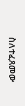ስለተፈጸመው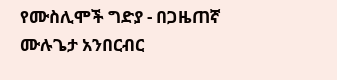የሙስሊሞች ግድያ - በጋዜጠኛ ሙሉጌታ አንበርብር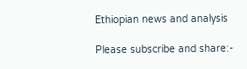Ethiopian news and analysis

Please subscribe and share:-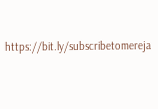https://bit.ly/subscribetomereja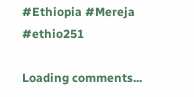#Ethiopia #Mereja #ethio251

Loading comments...